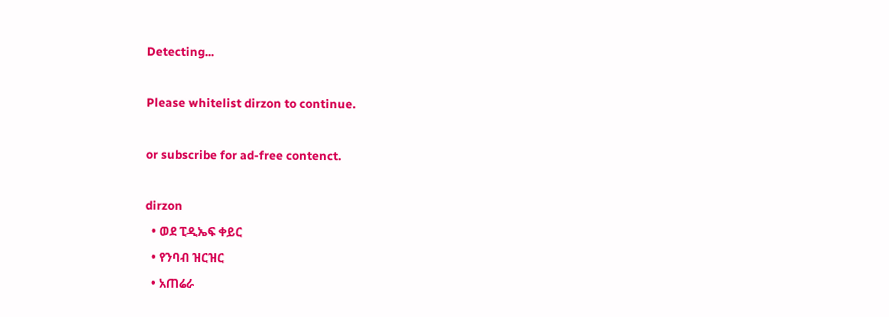Detecting...

Please whitelist dirzon to continue.

or subscribe for ad-free contenct.

dirzon
  • ወደ ፒዲኤፍ ቀይር
  • የንባብ ዝርዝር
  • አጠሬራ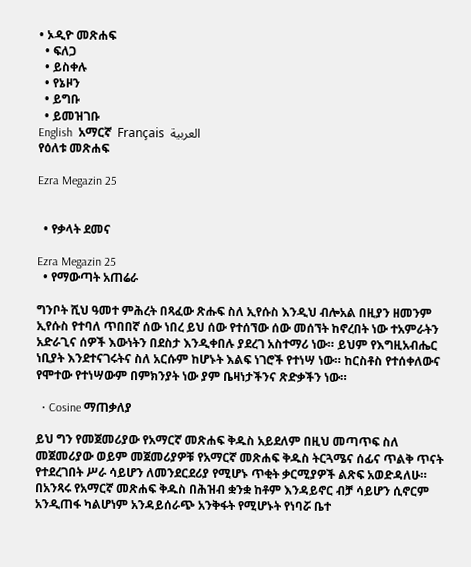• ኦዲዮ መጽሐፍ
  • ፍለጋ
  • ይስቀሉ
  • የኔዞን
  • ይግቡ
  • ይመዝገቡ
English  አማርኛ  Français  العربية
የዕለቱ መጽሐፍ

Ezra Megazin 25


  • የቃላት ደመና

Ezra Megazin 25
  • የማውጣት አጠሬራ

ግንቦት ሺህ ዓመተ ምሕረት በጻፈው ጽሑፍ ስለ ኢየሱስ እንዲህ ብሎአል በዚያን ዘመንም ኢየሱስ የተባለ ጥበበኛ ሰው ነበረ ይህ ሰው የተሰኘው ሰው መሰኘት ከኖረበት ነው ተአምራትን አድራጊና ሰዎች እውነትን በደስታ እንዲቀበሉ ያደረገ አስተማሪ ነው። ይህም የእግዚአብሔር ነቢያት እንደተናገሩትና ስለ አርሱም ከሆኑት እልፍ ነገሮች የተነሣ ነው። ከርስቶስ የተሰቀለውና የሞተው የተነሣውም በምክንያት ነው ያም ቤዛነታችንና ጽድቃችን ነው።

  • Cosine ማጠቃለያ

ይህ ግን የመጀመሪያው የአማርኛ መጽሐፍ ቅዱስ አይደለም በዚህ መጣጥፍ ስለ መጀመሪያው ወይም መጀመሪያዎቹ የአማርኛ መጽሐፍ ቅዱስ ትርጓሜና ሰፊና ጥልቅ ጥናት የተደረገበት ሥራ ሳይሆን ለመንደርደሪያ የሚሆኑ ጥቂት ቃርሚያዎች ልጽፍ አወድዳለሁ። በአንጻሩ የአማርኛ መጽሐፍ ቅዱስ በሕዝብ ቋንቋ ከቶም እንዳይኖር ብቻ ሳይሆን ሲኖርም አንዲጠፋ ካልሆነም አንዳይሰራጭ አንቅፋት የሚሆኑት የነባሯ ቤተ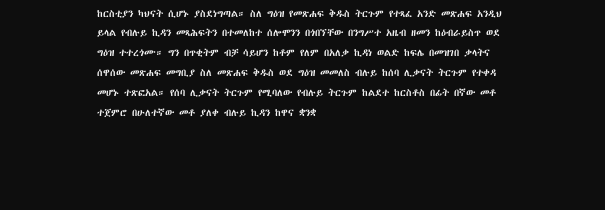ከርስቲያን ካህናት ሲሆኑ ያስደነግጣል። ስለ ግዕዝ የመጽሐፍ ቅዱስ ትርጉም የተጻፈ አንድ መጽሐፍ አንዲህ ይላል የብሉይ ኪዳን መጻሕፍትን በተመለከተ ሰሎሞንን በጎበኘቸው በንግሥተ አዜብ ዘመን ከዕብራይስጥ ወደ ግዕዝ ተተረጎሙ። ግን በጥቂትም ብቻ ሳይሆን ከቶም የለም በአለቃ ኪዳነ ወልድ ከፍሌ በመዝገበ ቃላትና ሰዋሰው መጽሐፍ መግቢያ ስለ መጽሐፍ ቅዱስ ወደ ግዕዝ መመለስ ብሉይ ከሰባ ሊቃናት ትርጉም የተቀዳ መሆኑ ተጽፎአል። የሰባ ሊቃናት ትርጉም የሚባለው የብሉይ ትርጉም ከልደተ ከርስቶስ በፊት በኛው መቶ ተጀምሮ በሁለተኛው መቶ ያለቀ ብሉይ ኪዳን ከዋና ቋንቋ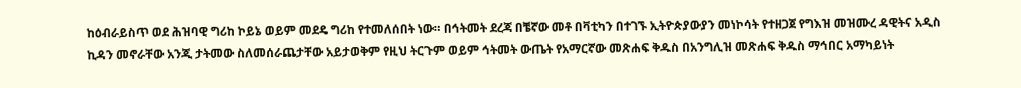ከዕብራይስጥ ወደ ሕዝባዊ ግሪከ ኮይኔ ወይም መደዴ ግሪከ የተመለሰበት ነው። በኅትመት ደረጃ በቼኛው መቶ በቫቲካን በተገኙ ኢትዮጵያውያን መነኮሳት የተዘጋጀ የግእዝ መዝሙረ ዳዊትና አዲስ ኪዳን መኖራቸው አንጂ ታትመው ስለመሰራጨታቸው አይታወቅም የዚህ ትርጉም ወይም ኅትመት ውጤት የአማርኛው መጽሐፍ ቅዱስ በአንግሊዝ መጽሐፍ ቅዱስ ማኅበር አማካይነት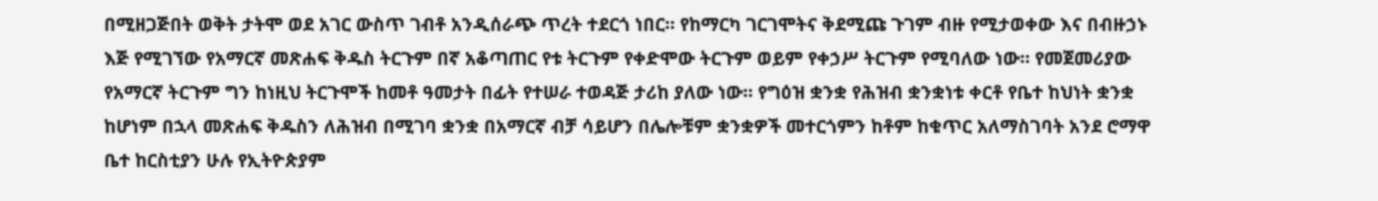በሚዘጋጅበት ወቅት ታትሞ ወደ አገር ውስጥ ገብቶ አንዲሰራጭ ጥረት ተደርጎ ነበር። የከማርካ ገርገሞትና ቅደሚጩ ጉገም ብዙ የሚታወቀው እና በብዙኃኑ እጅ የሚገኘው የአማርኛ መጽሐፍ ቅዱስ ትርጉም በኛ አቆጣጠር የቱ ትርጉም የቀድሞው ትርጉም ወይም የቀኃሥ ትርጉም የሚባለው ነው። የመጀመሪያው የአማርኛ ትርጉም ግን ከነዚህ ትርጉሞች ከመቶ ዓመታት በፊት የተሠራ ተወዳጅ ታሪከ ያለው ነው። የግዕዝ ቋንቋ የሕዝብ ቋንቋነቱ ቀርቶ የቤተ ከህነት ቋንቋ ከሆነም በኋላ መጽሐፍ ቅዱስን ለሕዝብ በሚገባ ቋንቋ በአማርኛ ብቻ ሳይሆን በሌሎቹም ቋንቋዎች መተርጎምን ከቶም ከቁጥር አለማስገባት አንደ ሮማዋ ቤተ ከርስቲያን ሁሉ የኢትዮጵያም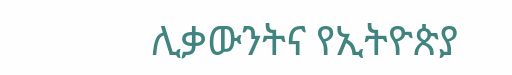ሊቃውንትና የኢትዮጵያ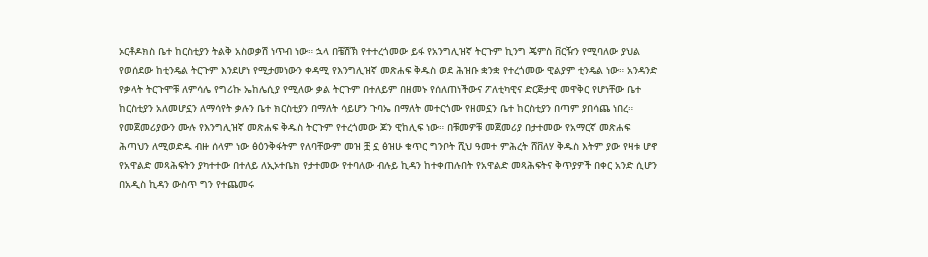ኦርቶዶክስ ቤተ ከርስቲያን ትልቅ አስወቃሽ ነጥብ ነው። ኋላ በቼሽኽ የተተረጎመው ይፋ የአንግሊዝኛ ትርጉም ኪንግ ጄምስ ቨርዥን የሚባለው ያህል የወሰደው ከቲንዴል ትርጉም እንደሆነ የሚታመነውን ቀዳሚ የእንግሊዝኛ መጽሐፍ ቅዱስ ወደ ሕዝቡ ቋንቋ የተረጎመው ዊልያም ቲንዴል ነው። አንዳንድ የቃላት ትርጉሞቹ ለምሳሌ የግሪኩ ኤከሌሲያ የሚለው ቃል ትርጉም በተለይም በዘመኑ የሰለጠነችውና ፖለቲካዊና ድርጅታዊ መዋቅር የሆነቸው ቤተ ከርስቲያን አለመሆኗን ለማሳየት ቃሉን ቤተ ክርስቲያን በማለት ሳይሆን ጉባኤ በማለት መተርጎሙ የዘመኗን ቤተ ከርስቲያን በጣም ያበሳጨ ነበረ። የመጀመሪያውን ሙሉ የእንግሊዝኛ መጽሐፍ ቅዱስ ትርጉም የተረጎመው ጆን ዊከሊፍ ነው። በቹመዎቹ መጀመሪያ በታተመው የአማርኛ መጽሐፍ ሕጣህን ለሚወድዱ ብዙ ሰላም ነው ፅዕንቅፋትም የለባቸውም መዝ ቿ ኗ ፅዝሁ ቁጥር ግንቦት ሺህ ዓመተ ምሕረት ሸቨለሃ ቅዱስ እትም ያው የዛቱ ሆኖ የአዋልድ መጻሕፍትን ያካተተው በተለይ ለኢኦተቤክ የታተመው የተባለው ብሉይ ኪዳን ከተቀጠሉበት የአዋልድ መጻሕፍትና ቅጥያዎች በቀር አንድ ሲሆን በአዲስ ኪዳን ውስጥ ግን የተጨመሩ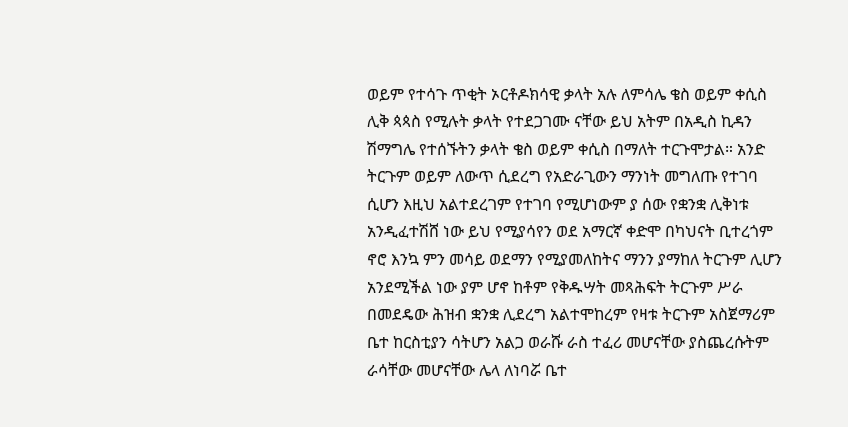ወይም የተሳጉ ጥቂት ኦርቶዶክሳዊ ቃላት አሉ ለምሳሌ ቄስ ወይም ቀሲስ ሊቅ ጳጳስ የሚሉት ቃላት የተደጋገሙ ናቸው ይህ አትም በአዲስ ኪዳን ሽማግሌ የተሰኙትን ቃላት ቄስ ወይም ቀሲስ በማለት ተርጉሞታል። አንድ ትርጉም ወይም ለውጥ ሲደረግ የአድራጊውን ማንነት መግለጡ የተገባ ሲሆን እዚህ አልተደረገም የተገባ የሚሆነውም ያ ሰው የቋንቋ ሊቅነቱ አንዲፈተሽሸ ነው ይህ የሚያሳየን ወደ አማርኛ ቀድሞ በካህናት ቢተረጎም ኖሮ እንኳ ምን መሳይ ወደማን የሚያመለከትና ማንን ያማከለ ትርጉም ሊሆን አንደሚችል ነው ያም ሆኖ ከቶም የቅዱሣት መጻሕፍት ትርጉም ሥራ በመደዴው ሕዝብ ቋንቋ ሊደረግ አልተሞከረም የዛቱ ትርጉም አስጀማሪም ቤተ ከርስቲያን ሳትሆን አልጋ ወራሹ ራስ ተፈሪ መሆናቸው ያስጨረሱትም ራሳቸው መሆናቸው ሌላ ለነባሯ ቤተ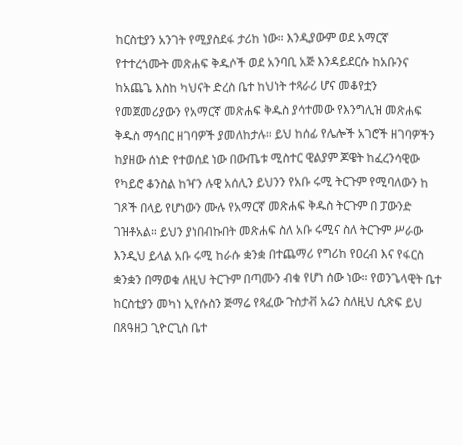ከርስቲያን አንገት የሚያስደፋ ታሪከ ነው። እንዲያውም ወደ አማርኛ የተተረጎሙት መጽሐፍ ቅዱሶች ወደ አንባቢ አጅ እንዳይደርሱ ከአቡንና ከአጨጌ እስከ ካህናት ድረስ ቤተ ከህነት ተጻራሪ ሆና መቆየቷን የመጀመሪያውን የአማርኛ መጽሐፍ ቅዱስ ያሳተመው የእንግሊዝ መጽሐፍ ቅዱስ ማኅበር ዘገባዎች ያመለከታሉ። ይህ ከሰፊ የሌሎች አገሮች ዘገባዎችን ከያዘው ሰነድ የተወሰደ ነው በውጤቱ ሚስተር ዊልያም ጆዌት ከፈረንሳዊው የካይሮ ቆንስል ከዣን ሉዊ አሰሊን ይህንን የአቡ ሩሚ ትርጉም የሚባለውን ከ ገጾች በላይ የሆነውን ሙሉ የአማርኛ መጽሐፍ ቅዱስ ትርጉም በ ፓውንድ ገዝቶአል። ይህን ያነበብኩበት መጽሐፍ ስለ አቡ ሩሚና ስለ ትርጉም ሥራው እንዲህ ይላል አቡ ሩሚ ከራሱ ቋንቋ በተጨማሪ የግሪከ የዐረብ እና የፋርስ ቋንቋን በማወቁ ለዚህ ትርጉም በጣሙን ብቁ የሆነ ሰው ነው። የወንጌላዊት ቤተ ከርስቲያን መካነ ኢየሱስን ጅማሬ የጻፈው ጉስታቭ አሬን ስለዚህ ሲጽፍ ይህ በጸዓዘጋ ጊዮርጊስ ቤተ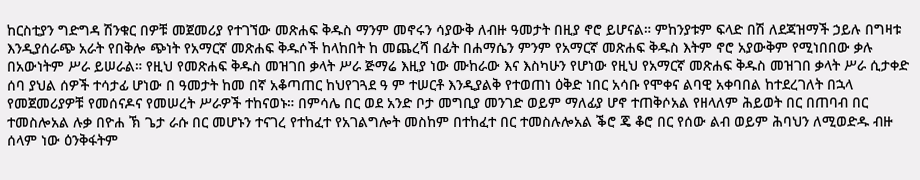ከርስቲያን ግድግዳ ሽንቁር በዎቹ መጀመሪያ የተገኘው መጽሐፍ ቅዱስ ማንም መኖሩን ሳያውቅ ለብዙ ዓመታት በዚያ ኖሮ ይሆናል። ምከንያቱም ፍላድ በሽ ለደጃዝማች ኃይሉ በግዛቱ እንዲያሰራጭ አራት የበቅሎ ጭነት የአማርኛ መጽሐፍ ቅዱሶች ከላከበት ከ መጨረሻ በፊት በሐማሴን ምንም የአማርኛ መጽሐፍ ቅዱስ እትም ኖሮ አያውቅም የሚነበበው ቃሉ በአውነትም ሥራ ይሠራል። የዚህ የመጽሐፍ ቅዱስ መዝገበ ቃላት ሥራ ጅማሬ እዚያ ነው ሙከራው እና እስካሁን የሆነው የዚህ የአማርኛ መጽሐፍ ቅዱስ መዝገበ ቃላት ሥራ ሲታቀድ ሰባ ያህል ሰዎች ተሳታፊ ሆነው በ ዓመታት ከመ በኛ አቆጣጠር ከህየገጓደ ዓ ም ተሠርቶ እንዲያልቅ የተወጠነ ዕቅድ ነበር አሳቡ የሞቀና ልባዊ አቀባበል ከተደረገለት በኋላ የመጀመሪያዎቹ የመሰናዶና የመሠረት ሥራዎች ተከናወኑ። በምሳሌ በር ወደ አንድ ቦታ መግቢያ መንገድ ወይም ማለፊያ ሆኖ ተጠቅሶአል የዘላለም ሕይወት በር በጠባብ በር ተመስሎአል ሉቃ በዮሐ ኽ ጌታ ራሱ በር መሆኑን ተናገረ የተከፈተ የአገልግሎት መስከም በተከፈተ በር ተመስሉሎአል ቕሮ ጄ ቆሮ በር የሰው ልብ ወይም ሕባህን ለሚወድዱ ብዙ ሰላም ነው ዕንቅፋትም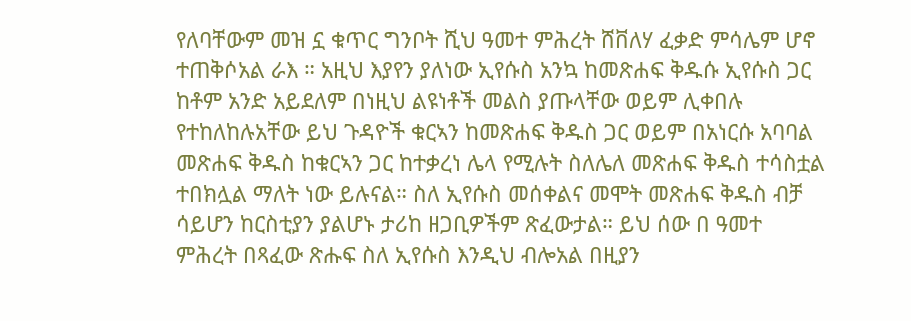የለባቸውም መዝ ኗ ቁጥር ግንቦት ሺህ ዓመተ ምሕረት ሸቨለሃ ፈቃድ ምሳሌም ሆኖ ተጠቅሶአል ራእ ። አዚህ እያየን ያለነው ኢየሱስ አንኳ ከመጽሐፍ ቅዱሱ ኢየሱስ ጋር ከቶም አንድ አይደለም በነዚህ ልዩነቶች መልስ ያጡላቸው ወይም ሊቀበሉ የተከለከሉአቸው ይህ ጉዳዮች ቁርኣን ከመጽሐፍ ቅዱስ ጋር ወይም በአነርሱ አባባል መጽሐፍ ቅዱስ ከቁርኣን ጋር ከተቃረነ ሌላ የሚሉት ስለሌለ መጽሐፍ ቅዱስ ተሳስቷል ተበክሏል ማለት ነው ይሉናል። ስለ ኢየሱስ መሰቀልና መሞት መጽሐፍ ቅዱስ ብቻ ሳይሆን ከርስቲያን ያልሆኑ ታሪከ ዘጋቢዎችም ጽፈውታል። ይህ ሰው በ ዓመተ ምሕረት በጻፈው ጽሑፍ ስለ ኢየሱስ እንዲህ ብሎአል በዚያን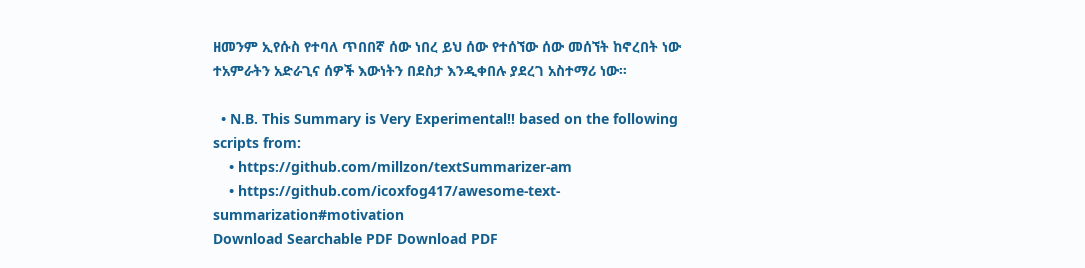ዘመንም ኢየሱስ የተባለ ጥበበኛ ሰው ነበረ ይህ ሰው የተሰኘው ሰው መሰኘት ከኖረበት ነው ተአምራትን አድራጊና ሰዎች እውነትን በደስታ እንዲቀበሉ ያደረገ አስተማሪ ነው።

  • N.B. This Summary is Very Experimental!! based on the following scripts from:
    • https://github.com/millzon/textSummarizer-am
    • https://github.com/icoxfog417/awesome-text-summarization#motivation
Download Searchable PDF Download PDF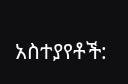አስተያየቶች: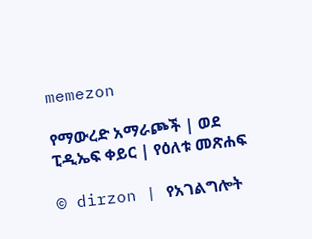memezon

የማውረድ አማራጮች | ወደ ፒዲኤፍ ቀይር | የዕለቱ መጽሐፍ

© dirzon | የአገልግሎት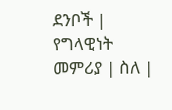ደንቦች | የግላዊነት መምሪያ | ስለ |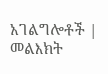አገልግሎቶች | መልእክት